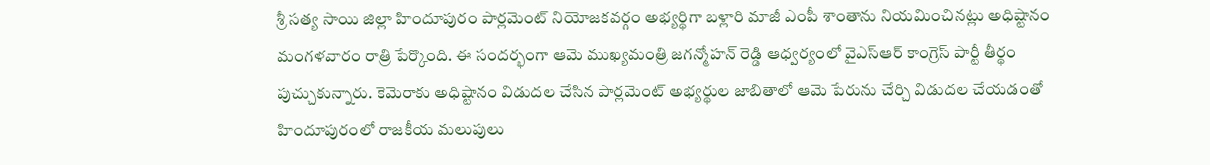శ్రీ సత్య సాయి జిల్లా హిందూపురం పార్లమెంట్ నియోజకవర్గం అభ్యర్థిగా బళ్లారి మాజీ ఎంపీ శాంతాను నియమించినట్లు అధిష్టానం మంగళవారం రాత్రి పేర్కొంది. ఈ సందర్భంగా ఆమె ముఖ్యమంత్రి జగన్మోహన్ రెడ్డి ఆధ్వర్యంలో వైఎస్ఆర్ కాంగ్రెస్ పార్టీ తీర్థం పుచ్చుకున్నారు. కెమెరాకు అధిష్టానం విడుదల చేసిన పార్లమెంట్ అభ్యర్థుల జాబితాలో ఆమె పేరును చేర్చి విడుదల చేయడంతో హిందూపురంలో రాజకీయ మలుపులు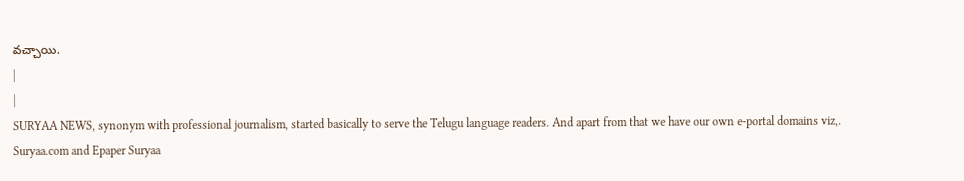వచ్చాయి.
|
|
SURYAA NEWS, synonym with professional journalism, started basically to serve the Telugu language readers. And apart from that we have our own e-portal domains viz,. Suryaa.com and Epaper Suryaa